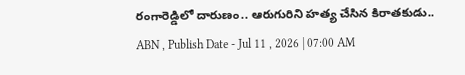రంగారెడ్డిలో దారుణం.. ఆరుగురిని హత్య చేసిన కిరాతకుడు..
ABN , Publish Date - Jul 11 , 2026 | 07:00 AM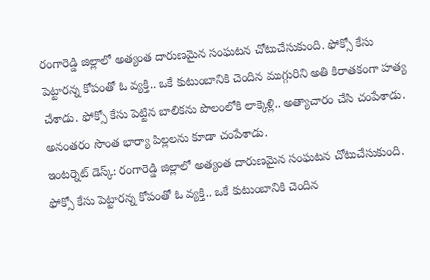రంగారెడ్డి జిల్లాలో అత్యంత దారుణమైన సంఘటన చోటుచేసుకుంది. ఫోక్సో కేసు పెట్టారన్న కోపంతో ఓ వ్యక్తి.. ఒకే కుటుంబానికి చెందిన ముగ్గురిని అతి కిరాతకంగా హత్య చేశాడు. ఫోక్సో కేసు పెట్టిన బాలికను పొలంలోకి లాక్కెళ్లి.. అత్యాచారం చేసి చంపేశాడు. అనంతరం సొంత భార్యా పిల్లలను కూడా చంపేశాడు.
ఇంటర్నెట్ డెస్క్: రంగారెడ్డి జిల్లాలో అత్యంత దారుణమైన సంఘటన చోటుచేసుకుంది. ఫోక్సో కేసు పెట్టారన్న కోపంతో ఓ వ్యక్తి.. ఒకే కుటుంబానికి చెందిన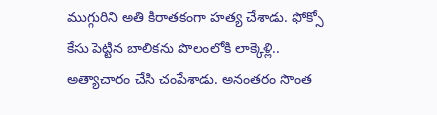ముగ్గురిని అతి కిరాతకంగా హత్య చేశాడు. ఫోక్సో కేసు పెట్టిన బాలికను పొలంలోకి లాక్కెళ్లి.. అత్యాచారం చేసి చంపేశాడు. అనంతరం సొంత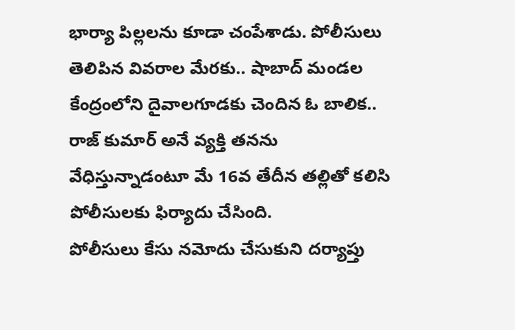భార్యా పిల్లలను కూడా చంపేశాడు. పోలీసులు తెలిపిన వివరాల మేరకు.. షాబాద్ మండల కేంద్రంలోని దైవాలగూడకు చెందిన ఓ బాలిక.. రాజ్ కుమార్ అనే వ్యక్తి తనను వేధిస్తున్నాడంటూ మే 16వ తేదీన తల్లితో కలిసి పోలీసులకు ఫిర్యాదు చేసింది.
పోలీసులు కేసు నమోదు చేసుకుని దర్యాప్తు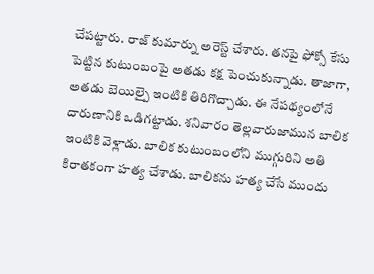చేపట్టారు. రాజ్ కుమార్ను అరెస్ట్ చేశారు. తనపై ఫోక్సో కేసు పెట్టిన కుటుంబంపై అతడు కక్ష పెంచుకున్నాడు. తాజాగా, అతడు బెయిల్పై ఇంటికి తిరిగొచ్చాడు. ఈ నేపథ్యంలోనే దారుణానికి ఒడిగట్టాడు. శనివారం తెల్లవారుజామున బాలిక ఇంటికి వెళ్లాడు. బాలిక కుటుంబంలోని ముగ్గురిని అతి కిరాతకంగా హత్య చేశాడు. బాలికను హత్య చేసే ముందు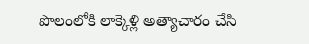పొలంలోకి లాక్కెళ్లి అత్యాచారం చేసి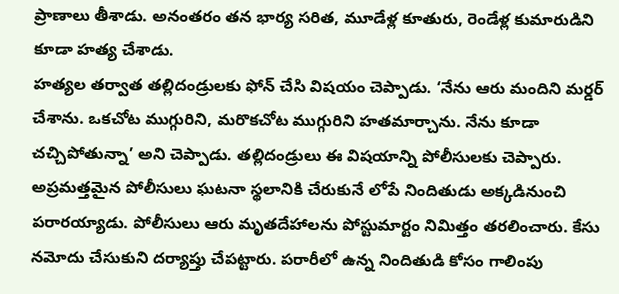ప్రాణాలు తీశాడు. అనంతరం తన భార్య సరిత, మూడేళ్ల కూతురు, రెండేళ్ల కుమారుడిని కూడా హత్య చేశాడు.
హత్యల తర్వాత తల్లిదండ్రులకు ఫోన్ చేసి విషయం చెప్పాడు. ‘నేను ఆరు మందిని మర్డర్ చేశాను. ఒకచోట ముగ్గురిని, మరొకచోట ముగ్గురిని హతమార్చాను. నేను కూడా చచ్చిపోతున్నా’ అని చెప్పాడు. తల్లిదండ్రులు ఈ విషయాన్ని పోలీసులకు చెప్పారు. అప్రమత్తమైన పోలీసులు ఘటనా స్థలానికి చేరుకునే లోపే నిందితుడు అక్కడినుంచి పరారయ్యాడు. పోలీసులు ఆరు మృతదేహాలను పోస్టుమార్టం నిమిత్తం తరలించారు. కేసు నమోదు చేసుకుని దర్యాప్తు చేపట్టారు. పరారీలో ఉన్న నిందితుడి కోసం గాలింపు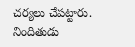చర్యలు చేపట్టారు. నిందితుడు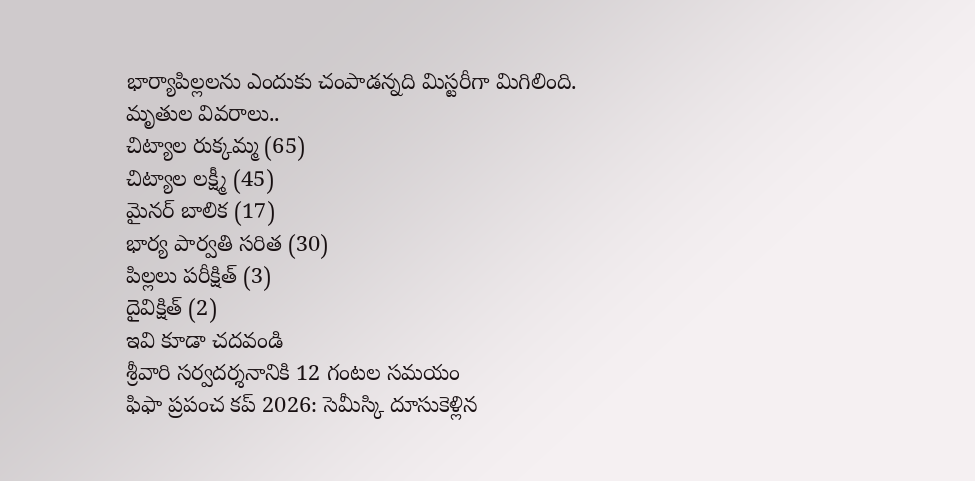భార్యాపిల్లలను ఎందుకు చంపాడన్నది మిస్టరీగా మిగిలింది.
మృతుల వివరాలు..
చిట్యాల రుక్కమ్మ (65)
చిట్యాల లక్ష్మీ (45)
మైనర్ బాలిక (17)
భార్య పార్వతి సరిత (30)
పిల్లలు పరీక్షిత్ (3)
దైవిక్షిత్ (2)
ఇవి కూడా చదవండి
శ్రీవారి సర్వదర్శనానికి 12 గంటల సమయం
ఫిఫా ప్రపంచ కప్ 2026: సెమీస్కి దూసుకెళ్లిన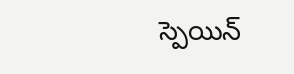స్పెయిన్